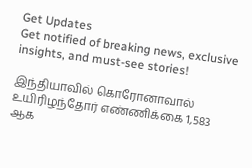Get Updates
Get notified of breaking news, exclusive insights, and must-see stories!

இந்தியாவில் கொரோனாவால் உயிரிழந்தோர் எண்ணிக்கை 1,583 ஆக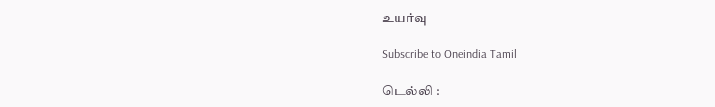உயர்வு

Subscribe to Oneindia Tamil

டெல்லி :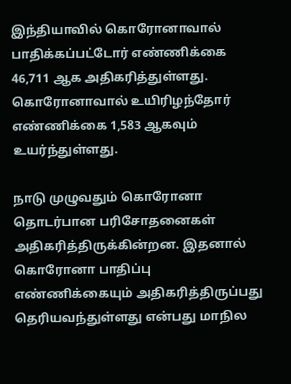இந்தியாவில் கொரோனாவால் பாதிக்கப்பட்டோர் எண்ணிக்கை 46,711 ஆக அதிகரித்துள்ளது. கொரோனாவால் உயிரிழந்தோர் எண்ணிக்கை 1,583 ஆகவும் உயர்ந்துள்ளது.

நாடு முழுவதும் கொரோனா தொடர்பான பரிசோதனைகள் அதிகரித்திருக்கின்றன. இதனால் கொரோனா பாதிப்பு எண்ணிக்கையும் அதிகரித்திருப்பது தெரியவந்துள்ளது என்பது மாநில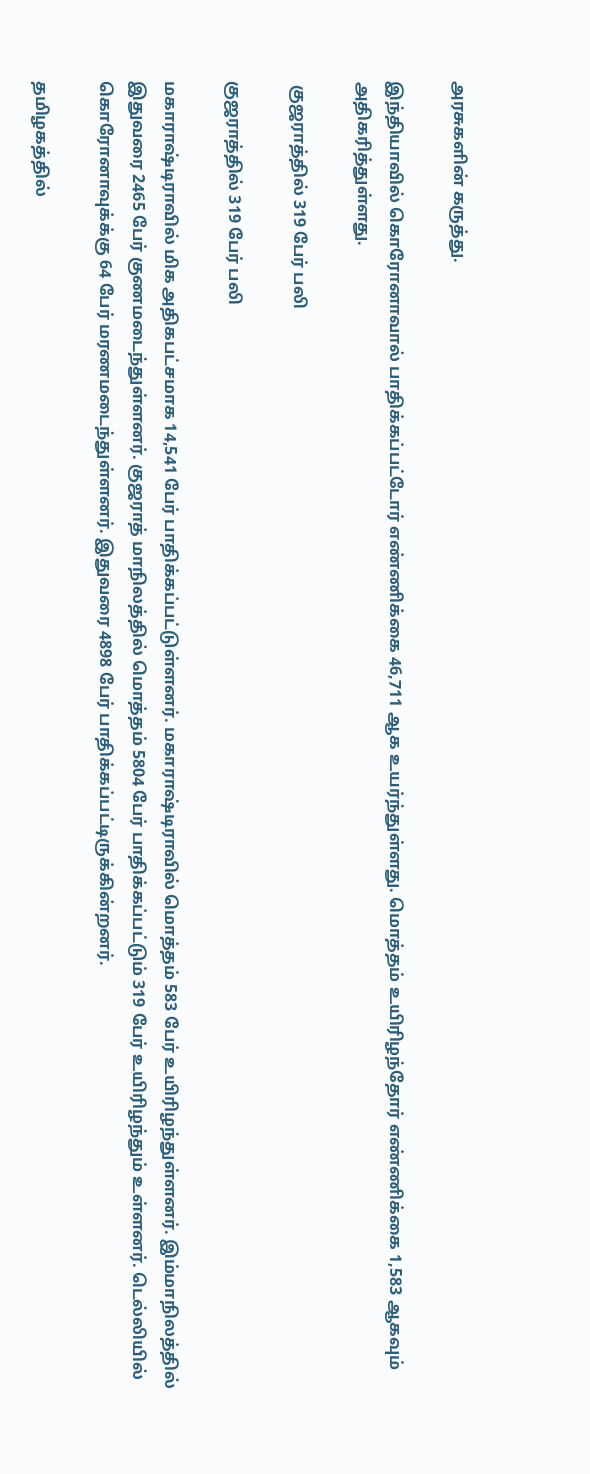அரசுகளின் கருத்து.

இந்தியாவில் கொரோனாவால் பாதிக்கப்பட்டோர் எண்ணிக்கை 46,711 ஆக உயர்ந்துள்ளது. மொத்தம் உயிரிழந்தோர் எண்ணிக்கை 1,583 ஆகவும் அதிகரித்துள்ளது.

 குஜராத்தில் 319 பேர் பலி

குஜராத்தில் 319 பேர் பலி

மகாராஷ்டிராவில் மிக அதிகபட்சமாக 14,541 பேர் பாதிக்கப்பட்டுள்ளனர். மகாராஷ்டிராவில் மொத்தம் 583 பேர் உயிரிழந்துள்ளனர். இம்மாநிலத்தில் இதுவரை 2465 பேர் குணமடைந்துள்ளனர். குஜராத் மாநிலத்தில் மொத்தம் 5804 பேர் பாதிக்கப்பட்டும் 319 பேர் உயிரிழந்தும் உள்ளனர். டெல்லியில் கொரோனாவுக்க்கு 64 பேர் மரணமடைந்துள்ளனர். இதுவரை 4898 பேர் பாதிக்கப்பட்டிருக்கின்றனர்.

தமிழகத்தில்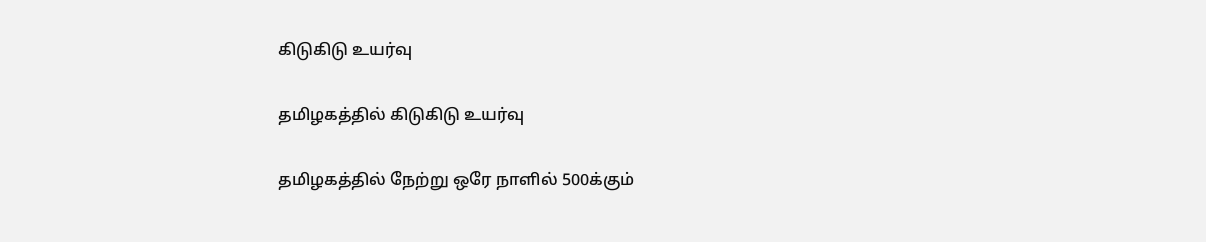கிடுகிடு உயர்வு

தமிழகத்தில் கிடுகிடு உயர்வு

தமிழகத்தில் நேற்று ஒரே நாளில் 500க்கும்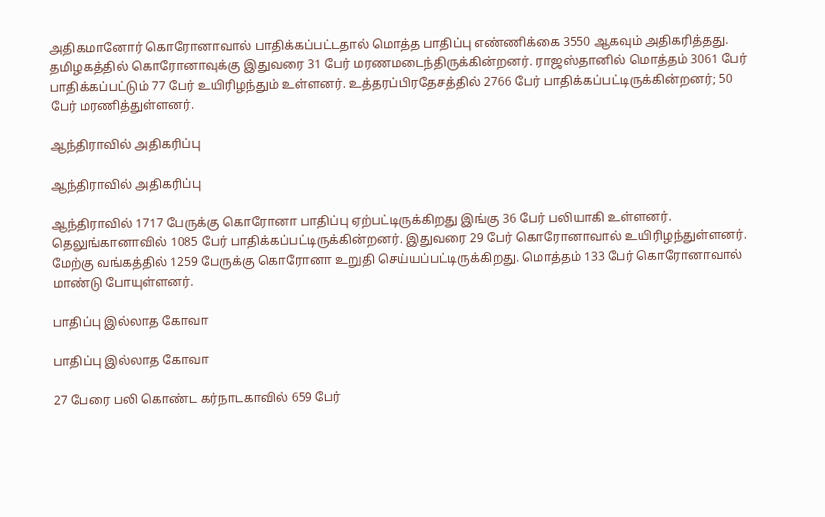அதிகமானோர் கொரோனாவால் பாதிக்கப்பட்டதால் மொத்த பாதிப்பு எண்ணிக்கை 3550 ஆகவும் அதிகரித்தது. தமிழகத்தில் கொரோனாவுக்கு இதுவரை 31 பேர் மரணமடைந்திருக்கின்றனர். ராஜஸ்தானில் மொத்தம் 3061 பேர் பாதிக்கப்பட்டும் 77 பேர் உயிரிழந்தும் உள்ளனர். உத்தரப்பிரதேசத்தில் 2766 பேர் பாதிக்கப்பட்டிருக்கின்றனர்; 50 பேர் மரணித்துள்ளனர்.

ஆந்திராவில் அதிகரிப்பு

ஆந்திராவில் அதிகரிப்பு

ஆந்திராவில் 1717 பேருக்கு கொரோனா பாதிப்பு ஏற்பட்டிருக்கிறது இங்கு 36 பேர் பலியாகி உள்ளனர். தெலுங்கானாவில் 1085 பேர் பாதிக்கப்பட்டிருக்கின்றனர். இதுவரை 29 பேர் கொரோனாவால் உயிரிழந்துள்ளனர். மேற்கு வங்கத்தில் 1259 பேருக்கு கொரோனா உறுதி செய்யப்பட்டிருக்கிறது. மொத்தம் 133 பேர் கொரோனாவால் மாண்டு போயுள்ளனர்.

பாதிப்பு இல்லாத கோவா

பாதிப்பு இல்லாத கோவா

27 பேரை பலி கொண்ட கர்நாடகாவில் 659 பேர்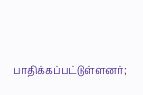பாதிக்கப்பட்டுள்ளனர்;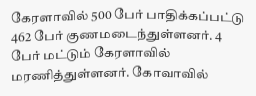கேரளாவில் 500 பேர் பாதிக்கப்பட்டு 462 பேர் குணமடைந்துள்ளனர். 4 பேர் மட்டும் கேரளாவில் மரணித்துள்ளனர். கோவாவில்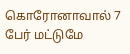கொரோனாவால் 7 பேர் மட்டுமே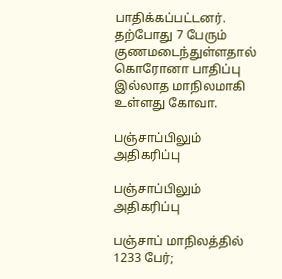பாதிக்கப்பட்டனர். தற்போது 7 பேரும் குணமடைந்துள்ளதால் கொரோனா பாதிப்பு இல்லாத மாநிலமாகி உள்ளது கோவா.

பஞ்சாப்பிலும் அதிகரிப்பு

பஞ்சாப்பிலும் அதிகரிப்பு

பஞ்சாப் மாநிலத்தில் 1233 பேர்;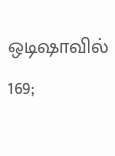ஒடிஷாவில் 169;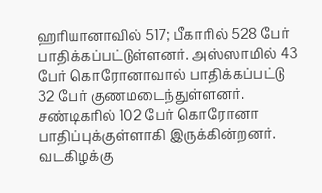ஹரியானாவில் 517; பீகாரில் 528 பேர் பாதிக்கப்பட்டுள்ளனர். அஸ்ஸாமில் 43 பேர் கொரோனாவால் பாதிக்கப்பட்டு 32 பேர் குணமடைந்துள்ளனர். சண்டிகரில் 102 பேர் கொரோனா பாதிப்புக்குள்ளாகி இருக்கின்றனர். வடகிழக்கு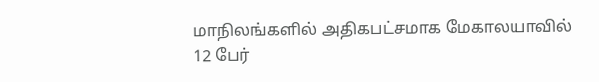மாநிலங்களில் அதிகபட்சமாக மேகாலயாவில் 12 பேர்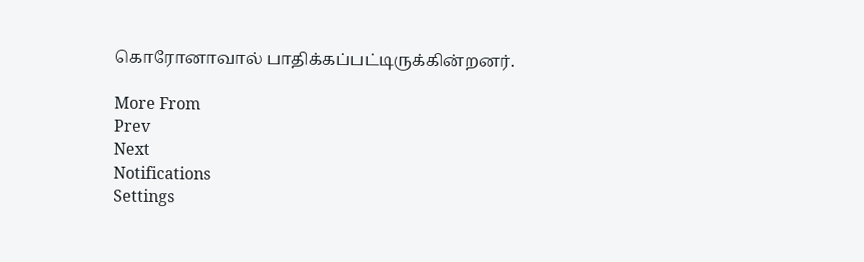கொரோனாவால் பாதிக்கப்பட்டிருக்கின்றனர்.

More From
Prev
Next
Notifications
Settings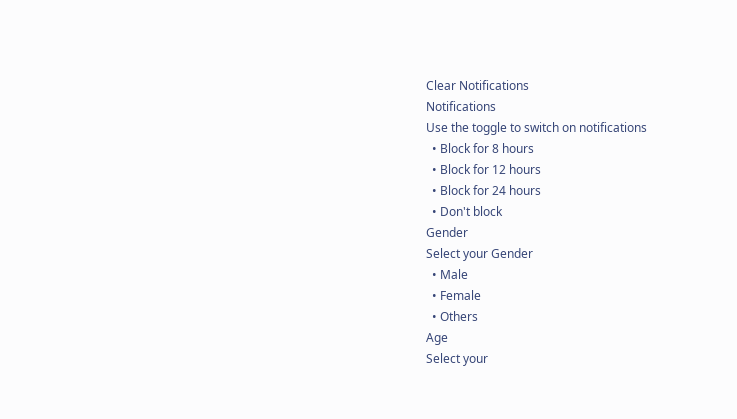Clear Notifications
Notifications
Use the toggle to switch on notifications
  • Block for 8 hours
  • Block for 12 hours
  • Block for 24 hours
  • Don't block
Gender
Select your Gender
  • Male
  • Female
  • Others
Age
Select your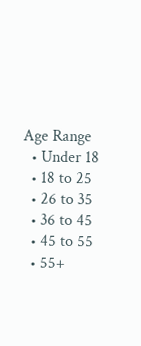Age Range
  • Under 18
  • 18 to 25
  • 26 to 35
  • 36 to 45
  • 45 to 55
  • 55+